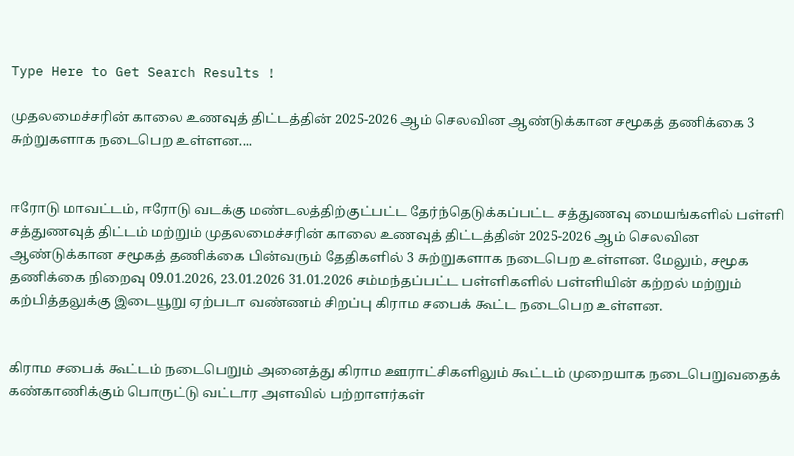Type Here to Get Search Results !

முதலமைச்சரின் காலை உணவுத் திட்டத்தின் 2025-2026 ஆம் செலவின ஆண்டுக்கான சமூகத் தணிக்கை 3 சுற்றுகளாக நடைபெற உள்ளன....


ஈரோடு மாவட்டம், ஈரோடு வடக்கு மண்டலத்திற்குட்பட்ட தேர்ந்தெடுக்கப்பட்ட சத்துணவு மையங்களில் பள்ளி சத்துணவுத் திட்டம் மற்றும் முதலமைச்சரின் காலை உணவுத் திட்டத்தின் 2025-2026 ஆம் செலவின ஆண்டுக்கான சமூகத் தணிக்கை பின்வரும் தேதிகளில் 3 சுற்றுகளாக நடைபெற உள்ளன. மேலும், சமூக தணிக்கை நிறைவு 09.01.2026, 23.01.2026 31.01.2026 சம்மந்தப்பட்ட பள்ளிகளில் பள்ளியின் கற்றல் மற்றும் கற்பித்தலுக்கு இடையூறு ஏற்படா வண்ணம் சிறப்பு கிராம சபைக் கூட்ட நடைபெற உள்ளன.


கிராம சபைக் கூட்டம் நடைபெறும் அனைத்து கிராம ஊராட்சிகளிலும் கூட்டம் முறையாக நடைபெறுவதைக் கண்காணிக்கும் பொருட்டு வட்டார அளவில் பற்றாளர்கள்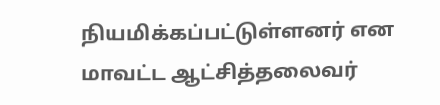நியமிக்கப்பட்டுள்ளனர் என மாவட்ட ஆட்சித்தலைவர்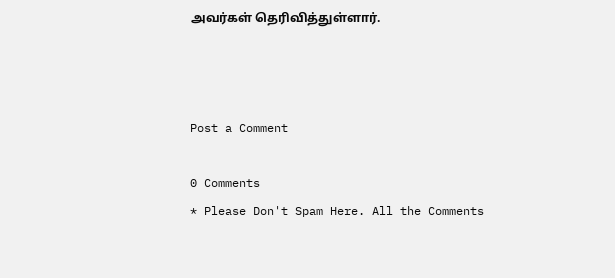அவர்கள் தெரிவித்துள்ளார்.



Post a Comment

0 Comments
* Please Don't Spam Here. All the Comments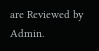are Reviewed by Admin.